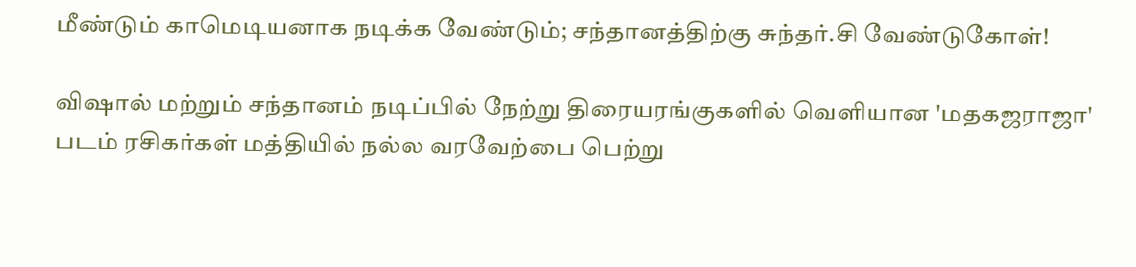மீண்டும் காமெடியனாக நடிக்க வேண்டும்; சந்தானத்திற்கு சுந்தர்.சி வேண்டுகோள்!

விஷால் மற்றும் சந்தானம் நடிப்பில் நேற்று திரையரங்குகளில் வெளியான 'மதகஜராஜா' படம் ரசிகர்கள் மத்தியில் நல்ல வரவேற்பை பெற்று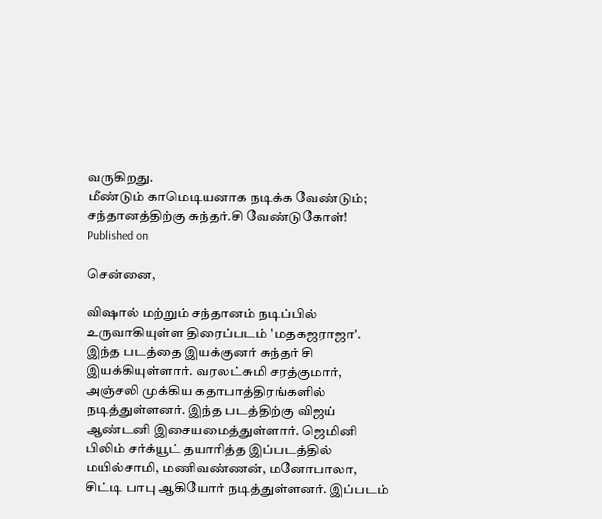வருகிறது.
மீண்டும் காமெடியனாக நடிக்க வேண்டும்; சந்தானத்திற்கு சுந்தர்.சி வேண்டுகோள்!
Published on

சென்னை,

விஷால் மற்றும் சந்தானம் நடிப்பில் உருவாகியுள்ள திரைப்படம் 'மதகஜராஜா'. இந்த படத்தை இயக்குனர் சுந்தர் சி இயக்கியுள்ளார். வரலட்சுமி சரத்குமார், அஞ்சலி முக்கிய கதாபாத்திரங்களில் நடித்துள்ளனர். இந்த படத்திற்கு விஜய் ஆண்டனி இசையமைத்துள்ளார். ஜெமினி பிலிம் சர்க்யூட் தயாரித்த இப்படத்தில் மயில்சாமி, மணிவண்ணன், மனோபாலா, சிட்டி பாபு ஆகியோர் நடித்துள்ளனர். இப்படம்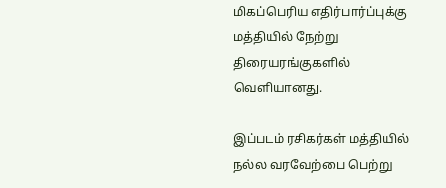மிகப்பெரிய எதிர்பார்ப்புக்கு மத்தியில் நேற்று திரையரங்குகளில் வெளியானது.

இப்படம் ரசிகர்கள் மத்தியில் நல்ல வரவேற்பை பெற்று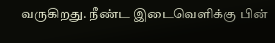வருகிறது. நீண்ட இடைவெளிக்கு பின்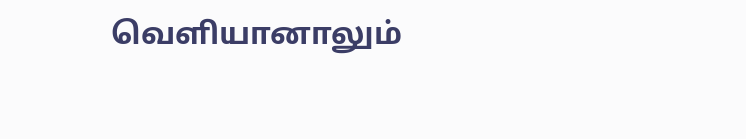வெளியானாலும்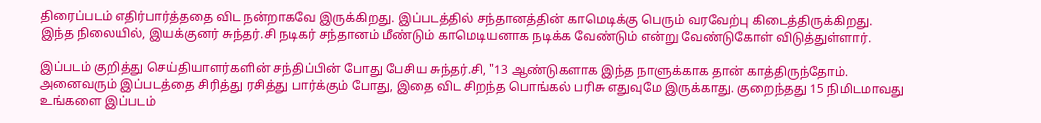திரைப்படம் எதிர்பார்த்ததை விட நன்றாகவே இருக்கிறது. இப்படத்தில் சந்தானத்தின் காமெடிக்கு பெரும் வரவேற்பு கிடைத்திருக்கிறது. இந்த நிலையில், இயக்குனர் சுந்தர்.சி நடிகர் சந்தானம் மீண்டும் காமெடியனாக நடிக்க வேண்டும் என்று வேண்டுகோள் விடுத்துள்ளார்.

இப்படம் குறித்து செய்தியாளர்களின் சந்திப்பின் போது பேசிய சுந்தர்.சி, "13 ஆண்டுகளாக இந்த நாளுக்காக தான் காத்திருந்தோம். அனைவரும் இப்படத்தை சிரித்து ரசித்து பார்க்கும் போது, இதை விட சிறந்த பொங்கல் பரிசு எதுவுமே இருக்காது. குறைந்தது 15 நிமிடமாவது உங்களை இப்படம்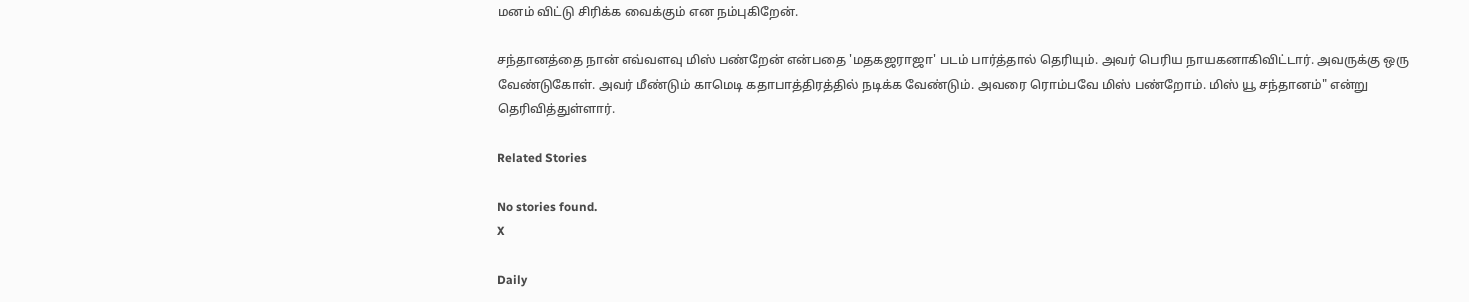மனம் விட்டு சிரிக்க வைக்கும் என நம்புகிறேன்.

சந்தானத்தை நான் எவ்வளவு மிஸ் பண்றேன் என்பதை 'மதகஜராஜா' படம் பார்த்தால் தெரியும். அவர் பெரிய நாயகனாகிவிட்டார். அவருக்கு ஒரு வேண்டுகோள். அவர் மீண்டும் காமெடி கதாபாத்திரத்தில் நடிக்க வேண்டும். அவரை ரொம்பவே மிஸ் பண்றோம். மிஸ் யூ சந்தானம்" என்று தெரிவித்துள்ளார்.

Related Stories

No stories found.
X

Daily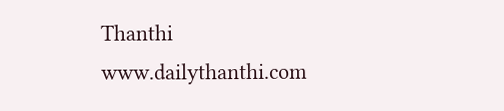Thanthi
www.dailythanthi.com